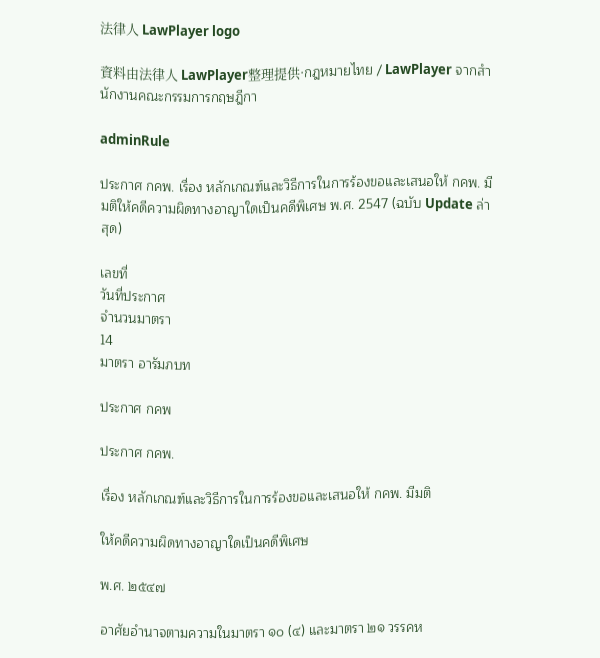法律人 LawPlayer logo

資料由法律人 LawPlayer整理提供·กฎหมายไทย / LawPlayer จากสำนักงานคณะกรรมการกฤษฎีกา

adminRule

ประกาศ กคพ. เรื่อง หลักเกณฑ์และวิธีการในการร้องขอและเสนอให้ กคพ. มีมติให้คดีความผิดทางอาญาใดเป็นคดีพิเศษ พ.ศ. 2547 (ฉบับ Update ล่าสุด)

เลขที่
วันที่ประกาศ
จำนวนมาตรา
14
มาตรา อารัมภบท

ประกาศ กคพ

ประกาศ กคพ.

เรื่อง หลักเกณฑ์และวิธีการในการร้องขอและเสนอให้ กคพ. มีมติ

ให้คดีความผิดทางอาญาใดเป็นคดีพิเศษ

พ.ศ. ๒๕๔๗

อาศัยอำนาจตามความในมาตรา ๑๐ (๔) และมาตรา ๒๑ วรรคห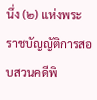นึ่ง (๒) แห่งพระราชบัญญัติการสอบสวนคดีพิ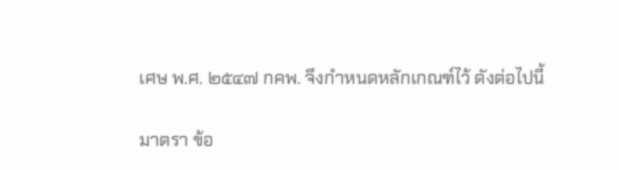เศษ พ.ศ. ๒๕๔๗ กคพ. จึงกำหนดหลักเกณฑ์ไว้ ดังต่อไปนี้

มาตรา ข้อ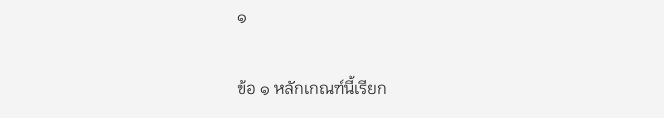๑

ข้อ ๑ หลักเกณฑ์นี้เรียก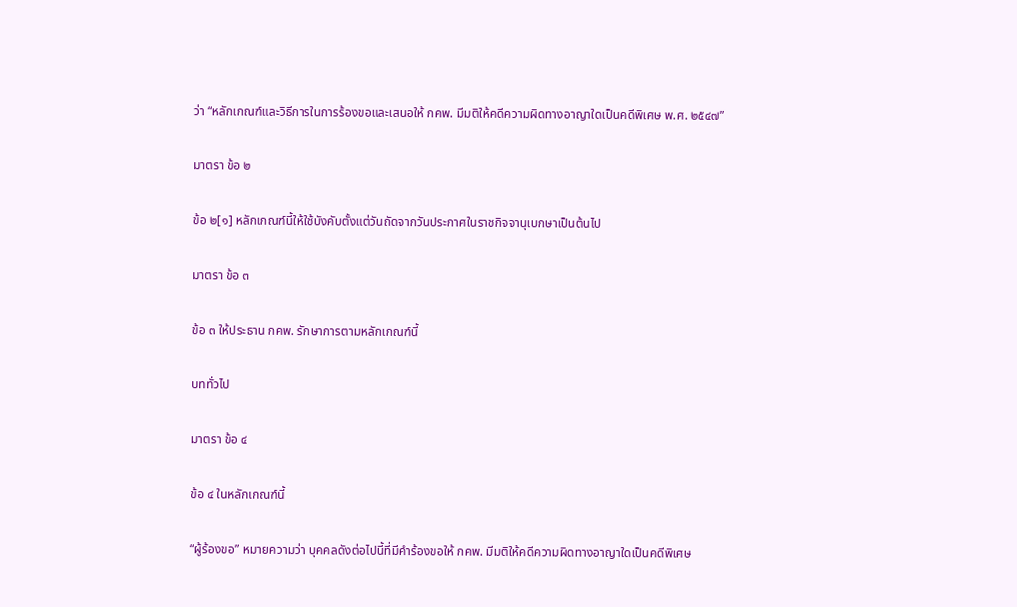ว่า “หลักเกณฑ์และวิธีการในการร้องขอและเสนอให้ กคพ. มีมติให้คดีความผิดทางอาญาใดเป็นคดีพิเศษ พ.ศ. ๒๕๔๗”

มาตรา ข้อ ๒

ข้อ ๒[๑] หลักเกณฑ์นี้ให้ใช้บังคับตั้งแต่วันถัดจากวันประกาศในราชกิจจานุเบกษาเป็นต้นไป

มาตรา ข้อ ๓

ข้อ ๓ ให้ประธาน กคพ. รักษาการตามหลักเกณฑ์นี้

บททั่วไป

มาตรา ข้อ ๔

ข้อ ๔ ในหลักเกณฑ์นี้

“ผู้ร้องขอ” หมายความว่า บุคคลดังต่อไปนี้ที่มีคำร้องขอให้ กคพ. มีมติให้คดีความผิดทางอาญาใดเป็นคดีพิเศษ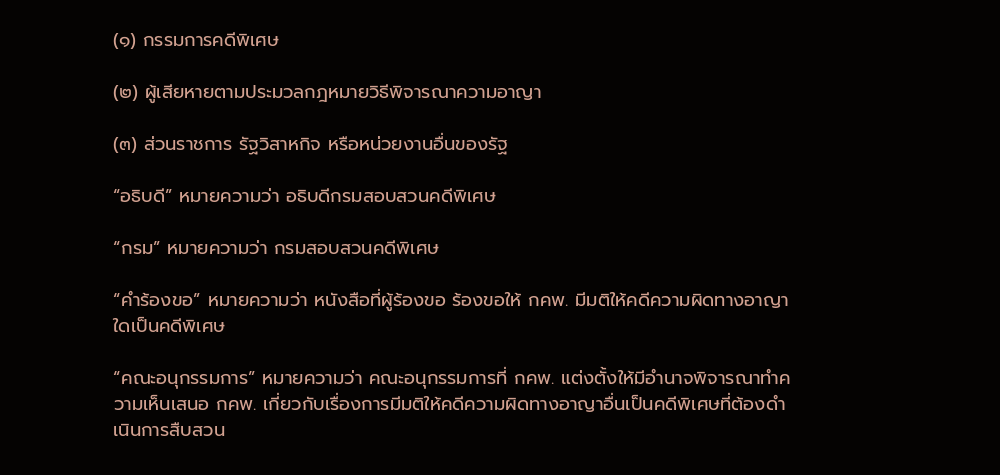(๑) กรรมการคดีพิเศษ

(๒) ผู้เสียหายตามประมวลกฎหมายวิธีพิจารณาความอาญา

(๓) ส่วนราชการ รัฐวิสาหกิจ หรือหน่วยงานอื่นของรัฐ

“อธิบดี” หมายความว่า อธิบดีกรมสอบสวนคดีพิเศษ

“กรม” หมายความว่า กรมสอบสวนคดีพิเศษ

“คำร้องขอ” หมายความว่า หนังสือที่ผู้ร้องขอ ร้องขอให้ กคพ. มีมติให้คดีความผิดทางอาญาใดเป็นคดีพิเศษ

“คณะอนุกรรมการ” หมายความว่า คณะอนุกรรมการที่ กคพ. แต่งตั้งให้มีอำนาจพิจารณาทำความเห็นเสนอ กคพ. เกี่ยวกับเรื่องการมีมติให้คดีความผิดทางอาญาอื่นเป็นคดีพิเศษที่ต้องดำเนินการสืบสวน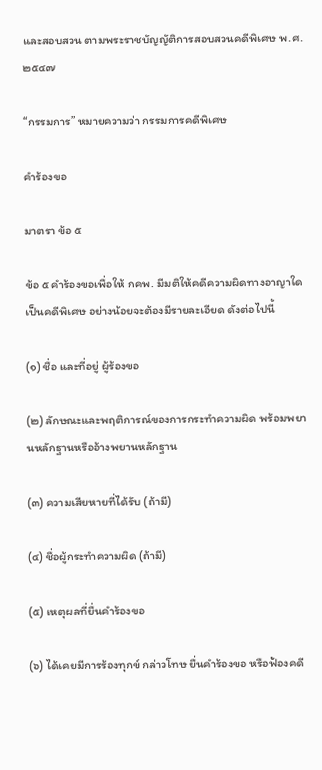และสอบสวน ตามพระราชบัญญัติการสอบสวนคดีพิเศษ พ.ศ. ๒๕๔๗

“กรรมการ” หมายความว่า กรรมการคดีพิเศษ

คำร้องขอ

มาตรา ข้อ ๕

ข้อ ๕ คำร้องขอเพื่อให้ กคพ. มีมติให้คดีความผิดทางอาญาใดเป็นคดีพิเศษ อย่างน้อยจะต้องมีรายละเอียด ดังต่อไปนี้

(๑) ชื่อ และที่อยู่ ผู้ร้องขอ

(๒) ลักษณะและพฤติการณ์ของการกระทำความผิด พร้อมพยานหลักฐานหรืออ้างพยานหลักฐาน

(๓) ความเสียหายที่ได้รับ (ถ้ามี)

(๔) ชื่อผู้กระทำความผิด (ถ้ามี)

(๕) เหตุผลที่ยื่นคำร้องขอ

(๖) ได้เคยมีการร้องทุกข์ กล่าวโทษ ยื่นคำร้องขอ หรือฟ้องคดี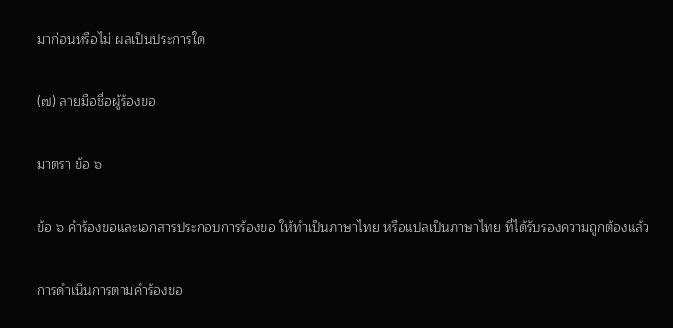มาก่อนหรือไม่ ผลเป็นประการใด

(๗) ลายมือชื่อผู้ร้องขอ

มาตรา ข้อ ๖

ข้อ ๖ คำร้องขอและเอกสารประกอบการร้องขอ ให้ทำเป็นภาษาไทย หรือแปลเป็นภาษาไทย ที่ได้รับรองความถูกต้องแล้ว

การดำเนินการตามคำร้องขอ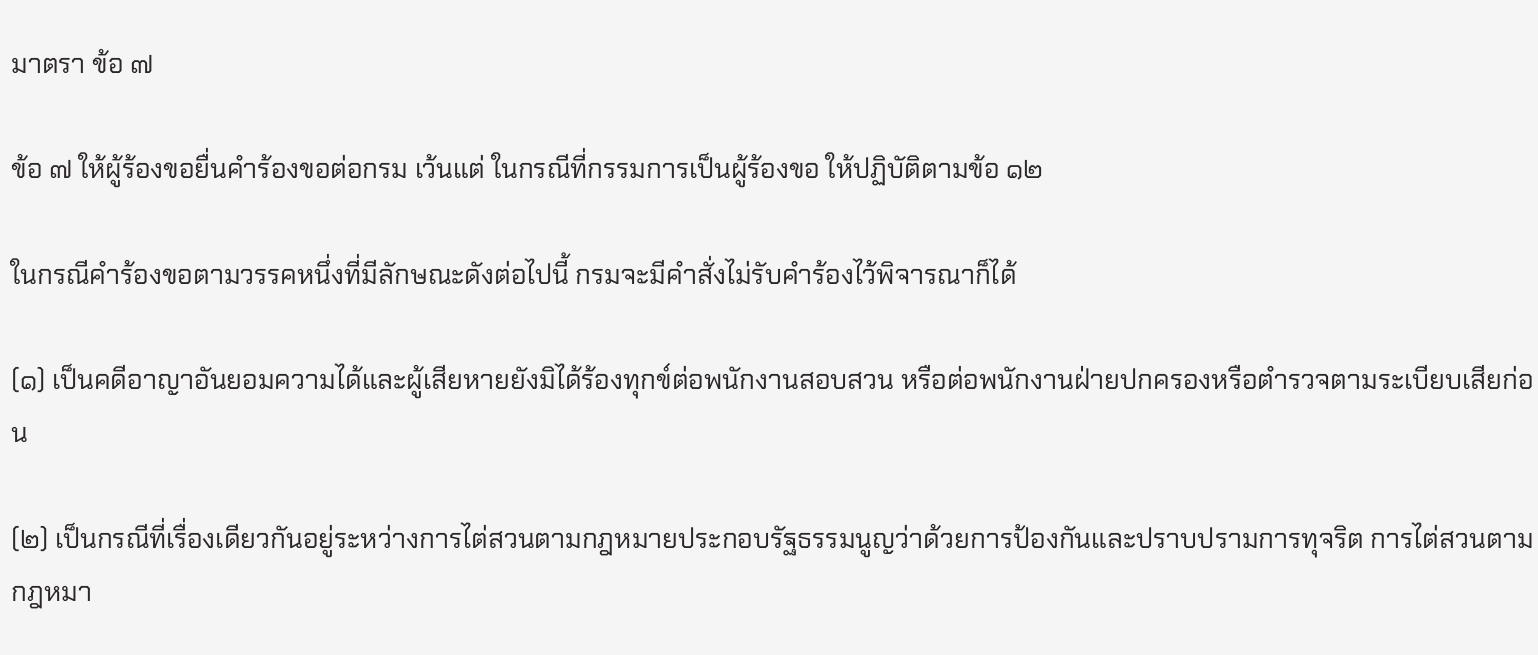มาตรา ข้อ ๗

ข้อ ๗ ให้ผู้ร้องขอยื่นคำร้องขอต่อกรม เว้นแต่ ในกรณีที่กรรมการเป็นผู้ร้องขอ ให้ปฏิบัติตามข้อ ๑๒

ในกรณีคำร้องขอตามวรรคหนึ่งที่มีลักษณะดังต่อไปนี้ กรมจะมีคำสั่งไม่รับคำร้องไว้พิจารณาก็ได้

(๑) เป็นคดีอาญาอันยอมความได้และผู้เสียหายยังมิได้ร้องทุกข์ต่อพนักงานสอบสวน หรือต่อพนักงานฝ่ายปกครองหรือตำรวจตามระเบียบเสียก่อน

(๒) เป็นกรณีที่เรื่องเดียวกันอยู่ระหว่างการไต่สวนตามกฎหมายประกอบรัฐธรรมนูญว่าด้วยการป้องกันและปราบปรามการทุจริต การไต่สวนตามกฎหมา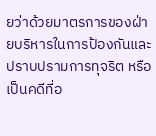ยว่าด้วยมาตรการของฝ่ายบริหารในการป้องกันและปราบปรามการทุจริต หรือเป็นคดีที่อ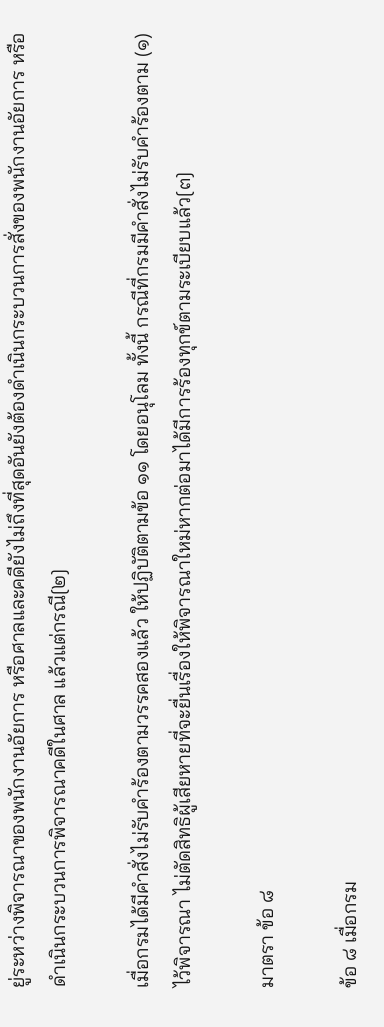ยู่ระหว่างพิจารณาของพนักงานอัยการ หรือศาลและคดียังไม่ถึงที่สุดอันยังต้องดำเนินกระบวนการสั่งของพนักงานอัยการ หรือดำเนินกระบวนการพิจารณาคดีในศาล แล้วแต่กรณี[๒]

เมื่อกรมได้มีคำสั่งไม่รับคำร้องตามวรรคสองแล้ว ให้ปฏิบัติตามข้อ ๑๑ โดยอนุโลม ทั้งนี้ กรณีที่กรมมีคำสั่งไม่รับคำร้องตาม (๑) ไว้พิจารณา ไม่ตัดสิทธิผู้เสียหายที่จะยื่นเรื่องให้พิจารณาใหม่หากต่อมาได้มีการร้องทุกข์ตามระเบียบแล้ว[๓]

มาตรา ข้อ ๘

ข้อ ๘ เมื่อกรม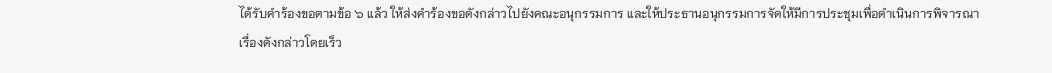ได้รับคำร้องขอตามข้อ ๖ แล้ว ให้ส่งคำร้องขอดังกล่าวไปยังคณะอนุกรรมการ และให้ประธานอนุกรรมการจัดให้มีการประชุมเพื่อดำเนินการพิจารณาเรื่องดังกล่าวโดยเร็ว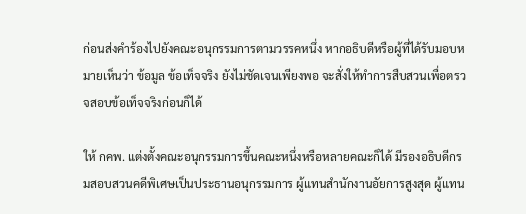ก่อนส่งคำร้องไปยังคณะอนุกรรมการตามวรรคหนึ่ง หากอธิบดีหรือผู้ที่ได้รับมอบหมายเห็นว่า ข้อมูล ข้อเท็จจริง ยังไม่ชัดเจนเพียงพอ จะสั่งให้ทำการสืบสวนเพื่อตรวจสอบข้อเท็จจริงก่อนก็ได้

ให้ กคพ. แต่งตั้งคณะอนุกรรมการขึ้นคณะหนึ่งหรือหลายคณะก็ได้ มีรองอธิบดีกรมสอบสวนคดีพิเศษเป็นประธานอนุกรรมการ ผู้แทนสำนักงานอัยการสูงสุด ผู้แทน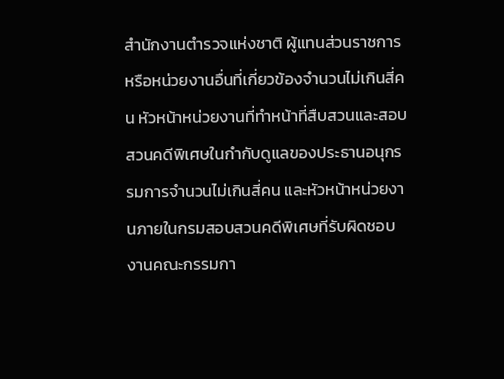สำนักงานตำรวจแห่งชาติ ผู้แทนส่วนราชการหรือหน่วยงานอื่นที่เกี่ยวข้องจำนวนไม่เกินสี่คน หัวหน้าหน่วยงานที่ทำหน้าที่สืบสวนและสอบสวนคดีพิเศษในกำกับดูแลของประธานอนุกรรมการจำนวนไม่เกินสี่คน และหัวหน้าหน่วยงานภายในกรมสอบสวนคดีพิเศษที่รับผิดชอบงานคณะกรรมกา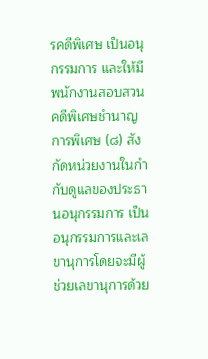รคดีพิเศษ เป็นอนุกรรมการ และให้มีพนักงานสอบสวนคดีพิเศษชำนาญการพิเศษ (๘) สังกัดหน่วยงานในกำกับดูแลของประธานอนุกรรมการ เป็นอนุกรรมการและเลขานุการโดยจะมีผู้ช่วยเลขานุการด้วย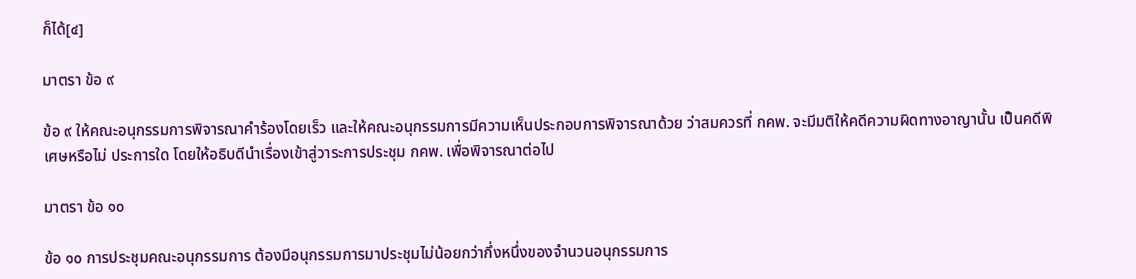ก็ได้[๔]

มาตรา ข้อ ๙

ข้อ ๙ ให้คณะอนุกรรมการพิจารณาคำร้องโดยเร็ว และให้คณะอนุกรรมการมีความเห็นประกอบการพิจารณาด้วย ว่าสมควรที่ กคพ. จะมีมติให้คดีความผิดทางอาญานั้น เป็นคดีพิเศษหรือไม่ ประการใด โดยให้อธิบดีนำเรื่องเข้าสู่วาระการประชุม กคพ. เพื่อพิจารณาต่อไป

มาตรา ข้อ ๑๐

ข้อ ๑๐ การประชุมคณะอนุกรรมการ ต้องมีอนุกรรมการมาประชุมไม่น้อยกว่ากึ่งหนึ่งของจำนวนอนุกรรมการ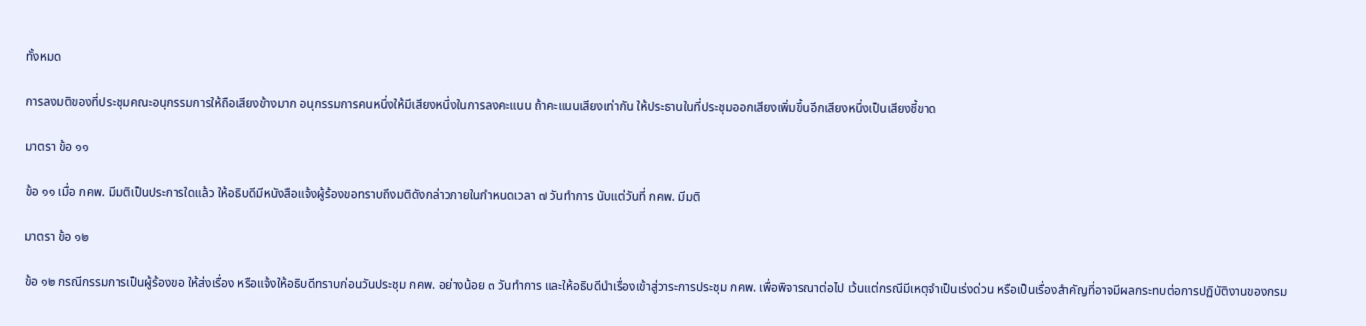ทั้งหมด

การลงมติของที่ประชุมคณะอนุกรรมการให้ถือเสียงข้างมาก อนุกรรมการคนหนึ่งให้มีเสียงหนึ่งในการลงคะแนน ถ้าคะแนนเสียงเท่ากัน ให้ประธานในที่ประชุมออกเสียงเพิ่มขึ้นอีกเสียงหนึ่งเป็นเสียงชี้ขาด

มาตรา ข้อ ๑๑

ข้อ ๑๑ เมื่อ กคพ. มีมติเป็นประการใดแล้ว ให้อธิบดีมีหนังสือแจ้งผู้ร้องขอทราบถึงมติดังกล่าวภายในกำหนดเวลา ๗ วันทำการ นับแต่วันที่ กคพ. มีมติ

มาตรา ข้อ ๑๒

ข้อ ๑๒ กรณีกรรมการเป็นผู้ร้องขอ ให้ส่งเรื่อง หรือแจ้งให้อธิบดีทราบก่อนวันประชุม กคพ. อย่างน้อย ๓ วันทำการ และให้อธิบดีนำเรื่องเข้าสู่วาระการประชุม กคพ. เพื่อพิจารณาต่อไป เว้นแต่กรณีมีเหตุจำเป็นเร่งด่วน หรือเป็นเรื่องสำคัญที่อาจมีผลกระทบต่อการปฏิบัติงานของกรม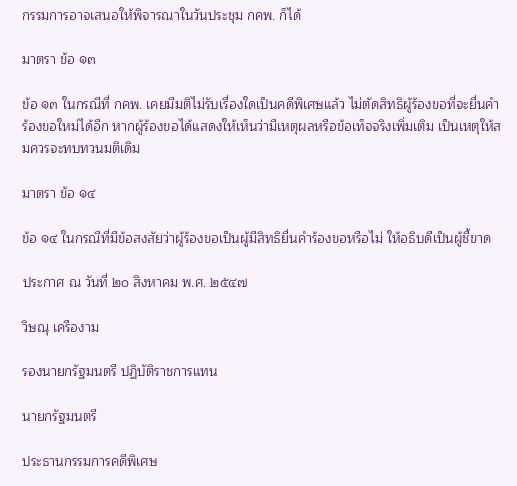กรรมการอาจเสนอให้พิจารณาในวันประชุม กคพ. ก็ได้

มาตรา ข้อ ๑๓

ข้อ ๑๓ ในกรณีที่ กคพ. เคยมีมติไม่รับเรื่องใดเป็นคดีพิเศษแล้ว ไม่ตัดสิทธิผู้ร้องขอที่จะยื่นคำร้องขอใหม่ได้อีก หากผู้ร้องขอได้แสดงให้เห็นว่ามีเหตุผลหรือข้อเท็จจริงเพิ่มเติม เป็นเหตุให้สมควรจะทบทวนมติเดิม

มาตรา ข้อ ๑๔

ข้อ ๑๔ ในกรณีที่มีข้อสงสัยว่าผู้ร้องขอเป็นผู้มีสิทธิยื่นคำร้องขอหรือไม่ ให้อธิบดีเป็นผู้ชี้ขาด

ประกาศ ณ วันที่ ๒๐ สิงหาคม พ.ศ. ๒๕๔๗

วิษณุ เครืองาม

รองนายกรัฐมนตรี ปฏิบัติราชการแทน

นายกรัฐมนตรี

ประธานกรรมการคดีพิเศษ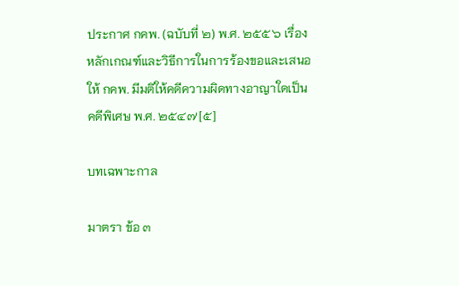ประกาศ กคพ. (ฉบับที่ ๒) พ.ศ. ๒๕๕๖ เรื่อง หลักเกณฑ์และวิธีการในการร้องขอและเสนอให้ กคพ. มีมติให้คดีความผิดทางอาญาใดเป็นคดีพิเศษ พ.ศ. ๒๕๔๗[๕]

บทเฉพาะกาล

มาตรา ข้อ ๓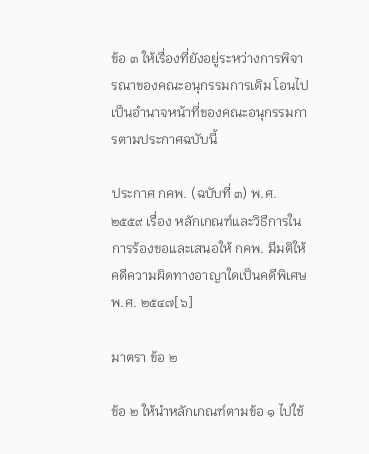ข้อ ๓ ให้เรื่องที่ยังอยู่ระหว่างการพิจารณาของคณะอนุกรรมการเดิม โอนไปเป็นอำนาจหน้าที่ของคณะอนุกรรมการตามประกาศฉบับนี้

ประกาศ กคพ. (ฉบับที่ ๓) พ.ศ. ๒๕๕๙ เรื่อง หลักเกณฑ์และวิธีการในการร้องขอและเสนอให้ กคพ. มีมติให้คดีความผิดทางอาญาใดเป็นคดีพิเศษ พ.ศ. ๒๕๔๗[๖]

มาตรา ข้อ ๒

ข้อ ๒ ให้นำหลักเกณฑ์ตามข้อ ๑ ไปใช้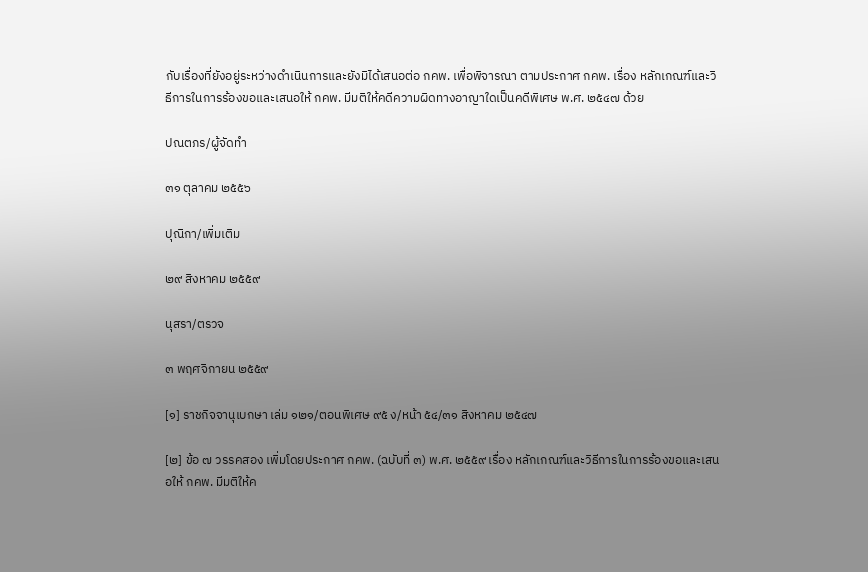กับเรื่องที่ยังอยู่ระหว่างดำเนินการและยังมิได้เสนอต่อ กคพ. เพื่อพิจารณา ตามประกาศ กคพ. เรื่อง หลักเกณฑ์และวิธีการในการร้องขอและเสนอให้ กคพ. มีมติให้คดีความผิดทางอาญาใดเป็นคดีพิเศษ พ.ศ. ๒๕๔๗ ด้วย

ปณตภร/ผู้จัดทำ

๓๑ ตุลาคม ๒๕๕๖

ปุณิกา/เพิ่มเติม

๒๙ สิงหาคม ๒๕๕๙

นุสรา/ตรวจ

๓ พฤศจิกายน ๒๕๕๙

[๑] ราชกิจจานุเบกษา เล่ม ๑๒๑/ตอนพิเศษ ๙๕ ง/หน้า ๕๔/๓๑ สิงหาคม ๒๕๔๗

[๒] ข้อ ๗ วรรคสอง เพิ่มโดยประกาศ กคพ. (ฉบับที่ ๓) พ.ศ. ๒๕๕๙ เรื่อง หลักเกณฑ์และวิธีการในการร้องขอและเสนอให้ กคพ. มีมติให้ค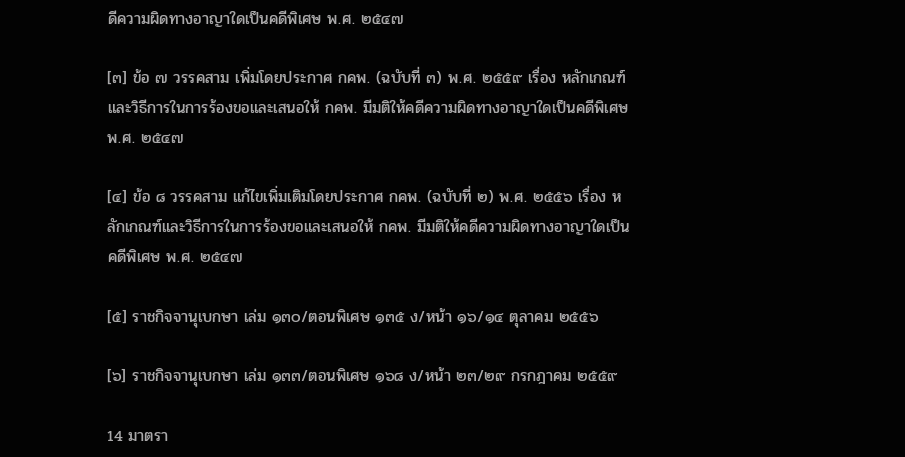ดีความผิดทางอาญาใดเป็นคดีพิเศษ พ.ศ. ๒๕๔๗

[๓] ข้อ ๗ วรรคสาม เพิ่มโดยประกาศ กคพ. (ฉบับที่ ๓) พ.ศ. ๒๕๕๙ เรื่อง หลักเกณฑ์และวิธีการในการร้องขอและเสนอให้ กคพ. มีมติให้คดีความผิดทางอาญาใดเป็นคดีพิเศษ พ.ศ. ๒๕๔๗

[๔] ข้อ ๘ วรรคสาม แก้ไขเพิ่มเติมโดยประกาศ กคพ. (ฉบับที่ ๒) พ.ศ. ๒๕๕๖ เรื่อง หลักเกณฑ์และวิธีการในการร้องขอและเสนอให้ กคพ. มีมติให้คดีความผิดทางอาญาใดเป็นคดีพิเศษ พ.ศ. ๒๕๔๗

[๕] ราชกิจจานุเบกษา เล่ม ๑๓๐/ตอนพิเศษ ๑๓๕ ง/หน้า ๑๖/๑๔ ตุลาคม ๒๕๕๖

[๖] ราชกิจจานุเบกษา เล่ม ๑๓๓/ตอนพิเศษ ๑๖๘ ง/หน้า ๒๓/๒๙ กรกฎาคม ๒๕๕๙

14 มาตรา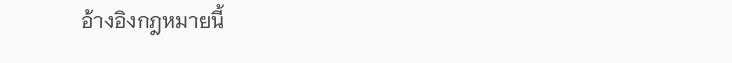อ้างอิงกฎหมายนี้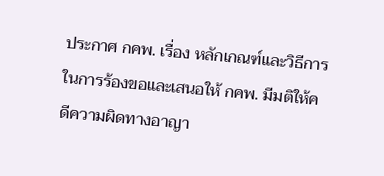ประกาศ กคพ. เรื่อง หลักเกณฑ์และวิธีการในการร้องขอและเสนอให้ กคพ. มีมติให้คดีความผิดทางอาญา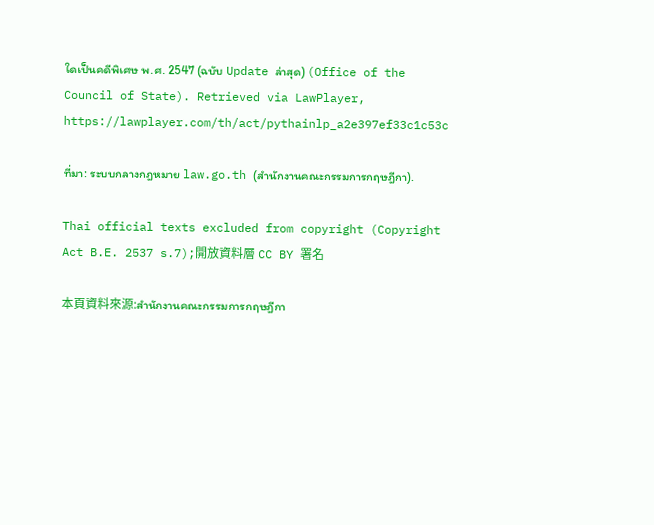ใดเป็นคดีพิเศษ พ.ศ. 2547 (ฉบับ Update ล่าสุด) (Office of the Council of State). Retrieved via LawPlayer, https://lawplayer.com/th/act/pythainlp_a2e397ef33c1c53c

ที่มา: ระบบกลางกฎหมาย law.go.th (สำนักงานคณะกรรมการกฤษฎีกา).

Thai official texts excluded from copyright (Copyright Act B.E. 2537 s.7);開放資料層 CC BY 署名

本頁資料來源:สำนักงานคณะกรรมการกฤษฎีกา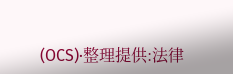(OCS)·整理提供:法律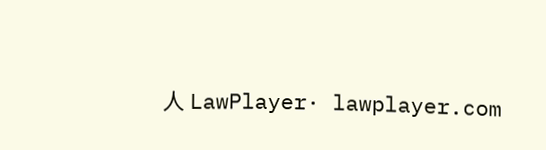人 LawPlayer· lawplayer.com